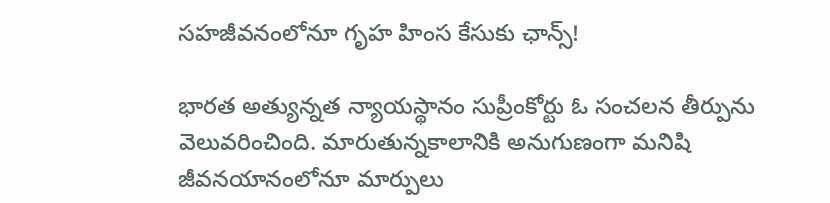సహజీవనంలోనూ గృహ హింస కేసుకు ఛాన్స్!

భారత అత్యున్నత న్యాయస్థానం సుప్రీంకోర్టు ఓ సంచలన తీర్పును వెలువరించింది. మారుతున్నకాలానికి అనుగుణంగా మనిషి జీవనయానంలోనూ మార్పులు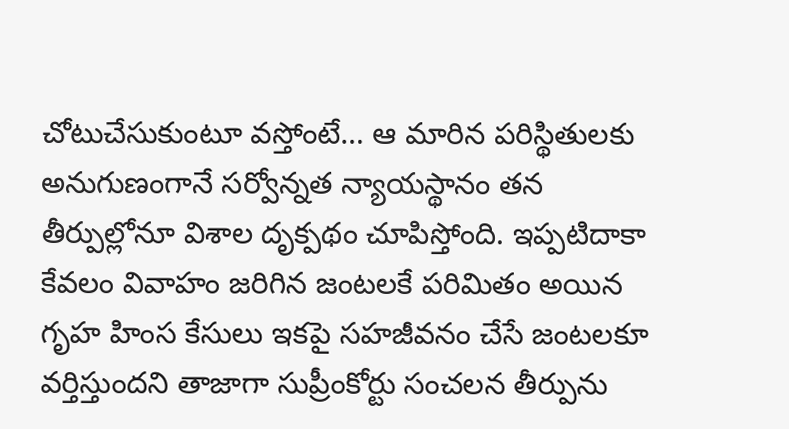చోటుచేసుకుంటూ వస్తోంటే… ఆ మారిన పరిస్థితులకు అనుగుణంగానే సర్వోన్నత న్యాయస్థానం తన తీర్పుల్లోనూ విశాల దృక్పథం చూపిస్తోంది. ఇప్పటిదాకా కేవలం వివాహం జరిగిన జంటలకే పరిమితం అయిన గృహ హింస కేసులు ఇకపై సహజీవనం చేసే జంటలకూ వర్తిస్తుందని తాజాగా సుప్రీంకోర్టు సంచలన తీర్పును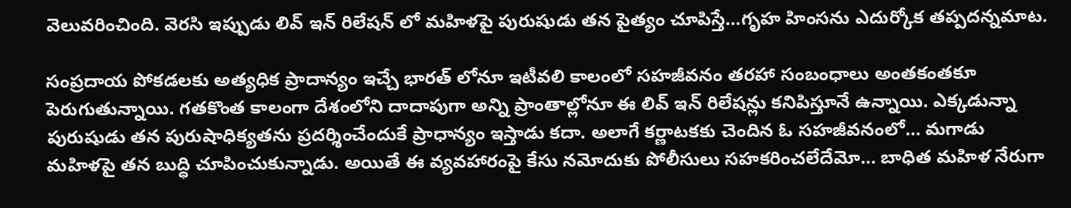వెలువరించింది. వెరసి ఇప్పుడు లివ్ ఇన్ రిలేషన్ లో మహిళపై పురుషుడు తన పైత్యం చూపిస్తే…గృహ హింసను ఎదుర్కోక తప్పదన్నమాట.

సంప్రదాయ పోకడలకు అత్యధిక ప్రాదాన్యం ఇచ్చే భారత్ లోనూ ఇటీవలి కాలంలో సహజీవనం తరహా సంబంధాలు అంతకంతకూ పెరుగుతున్నాయి. గతకొంత కాలంగా దేశంలోని దాదాపుగా అన్ని ప్రాంతాల్లోనూ ఈ లివ్ ఇన్ రిలేషన్లు కనిపిస్తూనే ఉన్నాయి. ఎక్కడున్నా పురుషుడు తన పురుషాధిక్యతను ప్రదర్శించేందుకే ప్రాధాన్యం ఇస్తాడు కదా. అలాగే కర్ణాటకకు చెందిన ఓ సహజీవనంలో… మగాడు మహిళపై తన బుద్ధి చూపించుకున్నాడు. అయితే ఈ వ్యవహారంపై కేసు నమోదుకు పోలీసులు సహకరించలేదేమో… బాధిత మహిళ నేరుగా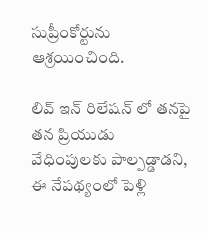సుప్రీంకోర్టును ఆశ్రయించింది.

లివ్ ఇన్ రిలేషన్ లో తనపై తన ప్రియుడు వేధింపులకు పాల్పడ్డాడని, ఈ నేపథ్యంలో పెళ్లి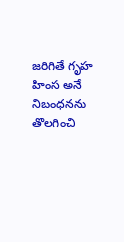జరిగితే గృహ హింస అనే నిబంధనను తొలగించి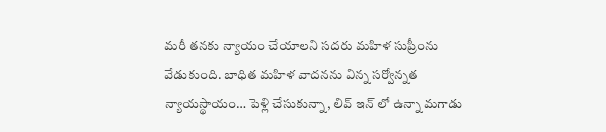మరీ తనకు న్యాయం చేయాలని సదరు మహిళ సుప్రీంను వేడుకుంది. బాధిత మహిళ వాదనను విన్న సర్వోన్నత న్యాయస్థాయం… పెళ్లి చేసుకున్నా, లివ్ ఇన్ లో ఉన్నా మగాడు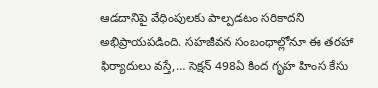ఆడదానిపై వేధింపులకు పాల్పడటం సరికాదని అభిప్రాయపడింది. సహజీవన సంబంధాల్లోనూ ఈ తరహా ఫిర్యాదులు వస్తే,… సెక్షన్ 498ఏ కింద గృహ హింస కేసు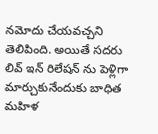నమోదు చేయవచ్చని తెలిపింది. అయితే సదరు లివ్ ఇన్ రిలేషన్ ను పెళ్లిగా మార్చుకునేందుకు బాధిత మహిళ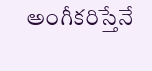అంగీకరిస్తేనే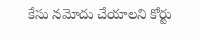కేసు నమోదు చేయాలని కోర్టు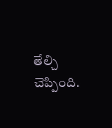తేల్చి చెప్పింది.